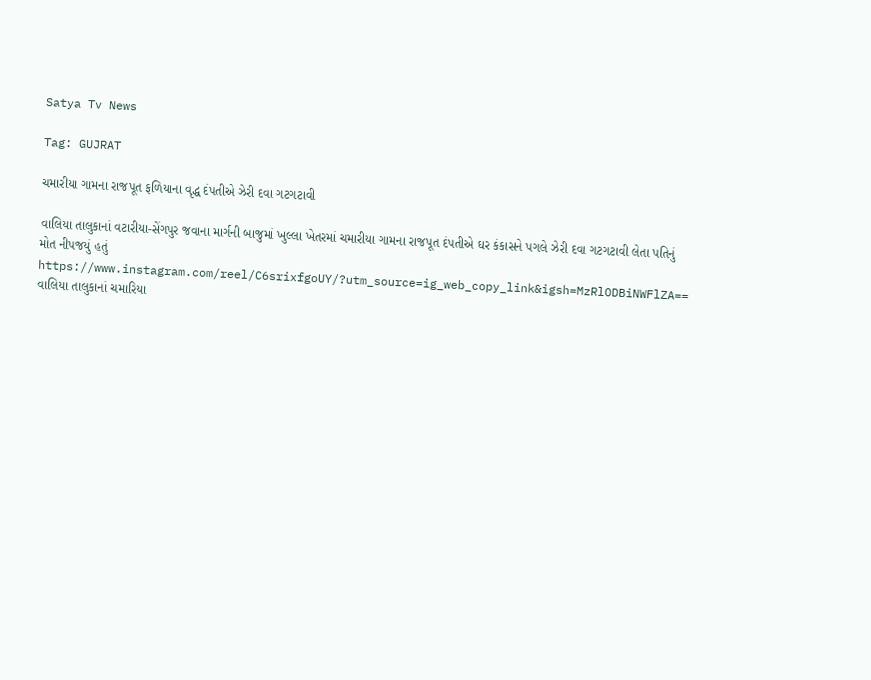Satya Tv News

Tag: GUJRAT

ચમારીયા ગામના રાજપૂત ફળિયાના વૃદ્ધ દંપતીએ ઝેરી દવા ગટગટાવી

વાલિયા તાલુકાનાં વટારીયા-સેંગપુર જવાના માર્ગની બાજુમાં ખુલ્લા ખેતરમાં ચમારીયા ગામના રાજપૂત દંપતીએ ઘર કંકાસને પગલે ઝેરી દવા ગટગટાવી લેતા પતિનું મોત નીપજયું હતું https://www.instagram.com/reel/C6srixfgoUY/?utm_source=ig_web_copy_link&igsh=MzRlODBiNWFlZA== વાલિયા તાલુકાનાં ચમારિયા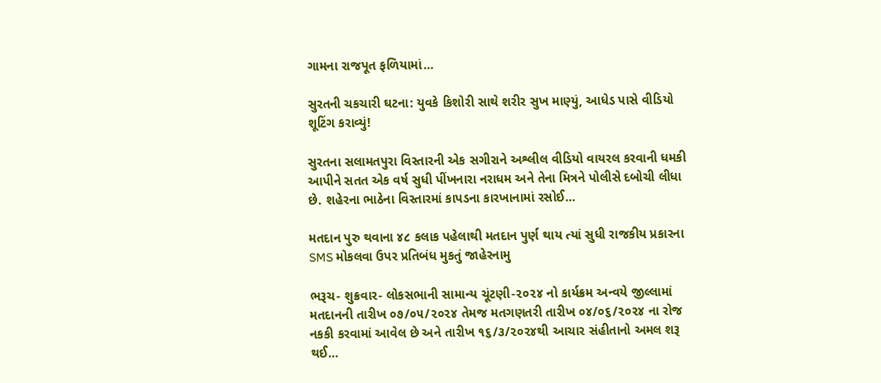ગામના રાજપૂત ફળિયામાં…

સુરતની ચકચારી ઘટના: યુવકે કિશોરી સાથે શરીર સુખ માણ્યું, આધેડ પાસે વીડિયો શૂટિંગ કરાવ્યું!

સુરતના સલામતપુરા વિસ્તારની એક સગીરાને અશ્લીલ વીડિયો વાયરલ કરવાની ધમકી આપીને સતત એક વર્ષ સુધી પીંખનારા નરાધમ અને તેના મિત્રને પોલીસે દબોચી લીધા છે. શહેરના ભાઠેના વિસ્તારમાં કાપડના કારખાનામાં રસોઈ…

મતદાન પુરુ થવાના ૪૮ કલાક પહેલાથી મતદાન પુર્ણ થાય ત્યાં સુધી રાજકીય પ્રકારના SMS મોકલવા ઉપર પ્રતિબંધ મુકતું જાહેરનામુ

ભરૂચ- શુક્રવાર- લોકસભાની સામાન્ય ચૂંટણી-૨૦૨૪ નો કાર્યક્રમ અન્વયે જીલ્લામાં મતદાનની તારીખ ૦૭/૦૫/૨૦૨૪ તેમજ મતગણતરી તારીખ ૦૪/૦૬/૨૦૨૪ ના રોજ નકકી કરવામાં આવેલ છે અને તારીખ ૧૬/૩/૨૦૨૪થી આચાર સંહીતાનો અમલ શરૂ થઈ…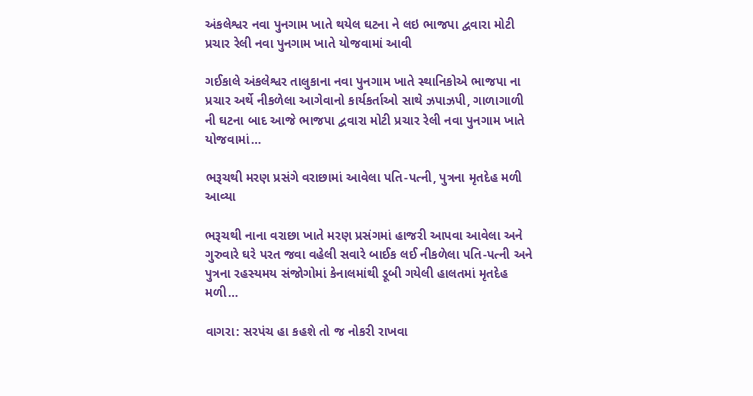અંકલેશ્વર નવા પુનગામ ખાતે થયેલ ઘટના ને લઇ ભાજપા દ્વવારા મોટી પ્રચાર રેલી નવા પુનગામ ખાતે યોજવામાં આવી

ગઈકાલે અંકલેશ્વર તાલુકાના નવા પુનગામ ખાતે સ્થાનિકોએ ભાજપા ના પ્રચાર અર્થે નીકળેલા આગેવાનો કાર્યકર્તાઓ સાથે ઝપાઝપી, ગાળાગાળી ની ઘટના બાદ આજે ભાજપા દ્વવારા મોટી પ્રચાર રેલી નવા પુનગામ ખાતે યોજવામાં…

ભરૂચથી મરણ પ્રસંગે વરાછામાં આવેલા પતિ-પત્ની, પુત્રના મૃતદેહ મળી આવ્યા

ભરૂચથી નાના વરાછા ખાતે મરણ પ્રસંગમાં હાજરી આપવા આવેલા અને ગુરુવારે ઘરે પરત જવા વહેલી સવારે બાઈક લઈ નીકળેલા પતિ-પત્ની અને પુત્રના રહસ્યમય સંજોગોમાં કેનાલમાંથી ડૂબી ગયેલી હાલતમાં મૃતદેહ મળી…

વાગરા: સરપંચ હા કહશે તો જ નોકરી રાખવા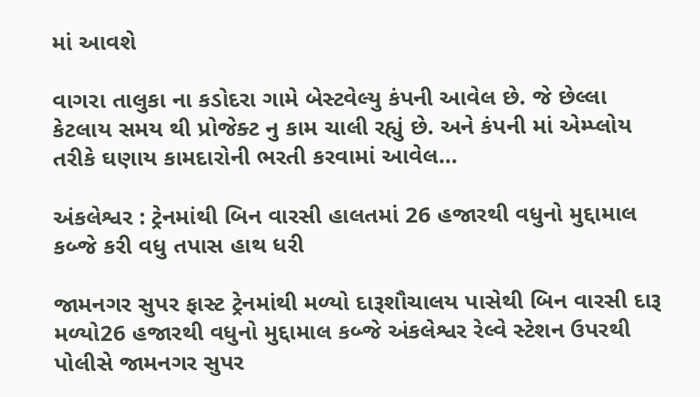માં આવશે

વાગરા તાલુકા ના કડોદરા ગામે બેસ્ટવેલ્યુ કંપની આવેલ છે. જે છેલ્લા કેટલાય સમય થી પ્રોજેક્ટ નુ કામ ચાલી રહ્યું છે. અને કંપની માં એમ્પ્લોય તરીકે ઘણાય કામદારોની ભરતી કરવામાં આવેલ…

અંકલેશ્વર : ટ્રેનમાંથી બિન વારસી હાલતમાં 26 હજારથી વધુનો મુદ્દામાલ કબ્જે કરી વધુ તપાસ હાથ ધરી

જામનગર સુપર ફાસ્ટ ટ્રેનમાંથી મળ્યો દારૂશૌચાલય પાસેથી બિન વારસી દારૂ મળ્યો26 હજારથી વધુનો મુદ્દામાલ કબ્જે અંકલેશ્વર રેલ્વે સ્ટેશન ઉપરથી પોલીસે જામનગર સુપર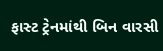ફાસ્ટ ટ્રેનમાંથી બિન વારસી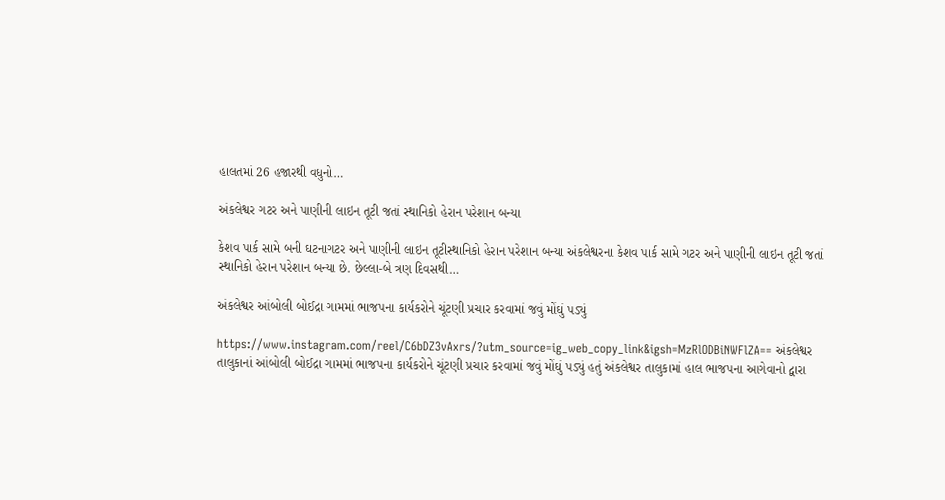હાલતમાં 26 હજારથી વધુનો…

અંકલેશ્વર ગટર અને પાણીની લાઇન તૂટી જતાં સ્થાનિકો હેરાન પરેશાન બન્યા

કેશવ પાર્ક સામે બની ઘટનાગટર અને પાણીની લાઇન તૂટીસ્થાનિકો હેરાન પરેશાન બન્યા અંકલેશ્વરના કેશવ પાર્ક સામે ગટર અને પાણીની લાઇન તૂટી જતાં સ્થાનિકો હેરાન પરેશાન બન્યા છે. છેલ્લા-બે ત્રણ દિવસથી…

અંકલેશ્વર આંબોલી બોઈદ્રા ગામમાં ભાજપના કાર્યકરોને ચૂંટણી પ્રચાર કરવામાં જવું મોંઘું પડ્યું

https://www.instagram.com/reel/C6bDZ3vAxrs/?utm_source=ig_web_copy_link&igsh=MzRlODBiNWFlZA== અંકલેશ્વર તાલુકાનાં આંબોલી બોઈદ્રા ગામમાં ભાજપના કાર્યકરોને ચૂંટણી પ્રચાર કરવામાં જવું મોંઘું પડ્યું હતું અંકલેશ્વર તાલુકામાં હાલ ભાજપના આગેવાનો દ્વારા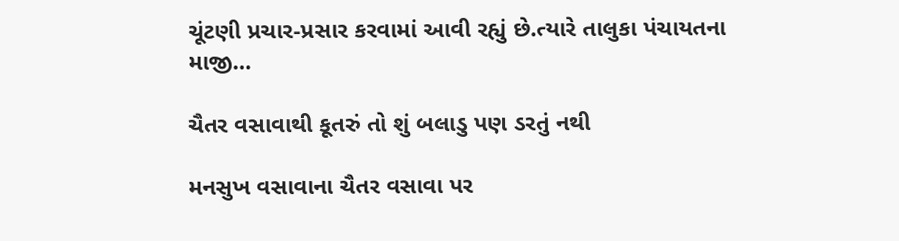ચૂંટણી પ્રચાર-પ્રસાર કરવામાં આવી રહ્યું છે.ત્યારે તાલુકા પંચાયતના માજી…

ચૈતર વસાવાથી કૂતરું તો શું બલાડુ પણ ડરતું નથી

મનસુખ વસાવાના ચૈતર વસાવા પર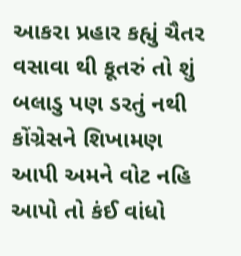આકરા પ્રહાર કહ્યું ચૈતર વસાવા થી કૂતરું તો શું બલાડુ પણ ડરતું નથી કોંગ્રેસને શિખામણ આપી અમને વોટ નહિ આપો તો કંઈ વાંધો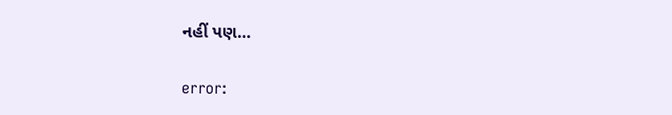નહીં પણ…

error: